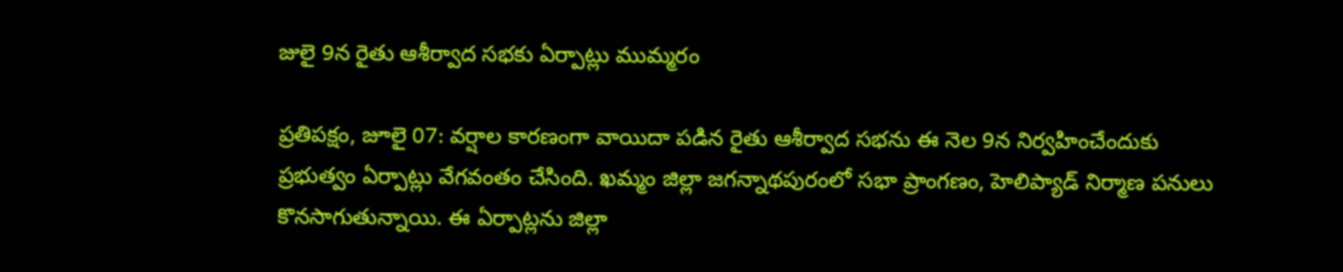జులై 9న రైతు ఆశీర్వాద సభకు ఏర్పాట్లు ముమ్మరం

ప్రతిపక్షం, జూలై 07: వర్షాల కారణంగా వాయిదా పడిన రైతు ఆశీర్వాద సభను ఈ నెల 9న నిర్వహించేందుకు ప్రభుత్వం ఏర్పాట్లు వేగవంతం చేసింది. ఖమ్మం జిల్లా జగన్నాథపురంలో సభా ప్రాంగణం, హెలిప్యాడ్ నిర్మాణ పనులు కొనసాగుతున్నాయి. ఈ ఏర్పాట్లను జిల్లా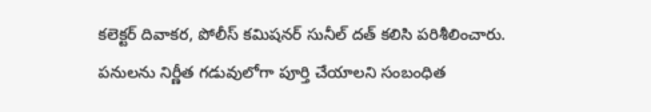కలెక్టర్ దివాకర, పోలీస్ కమిషనర్ సునీల్ దత్ కలిసి పరిశీలించారు. పనులను నిర్ణీత గడువులోగా పూర్తి చేయాలని సంబంధిత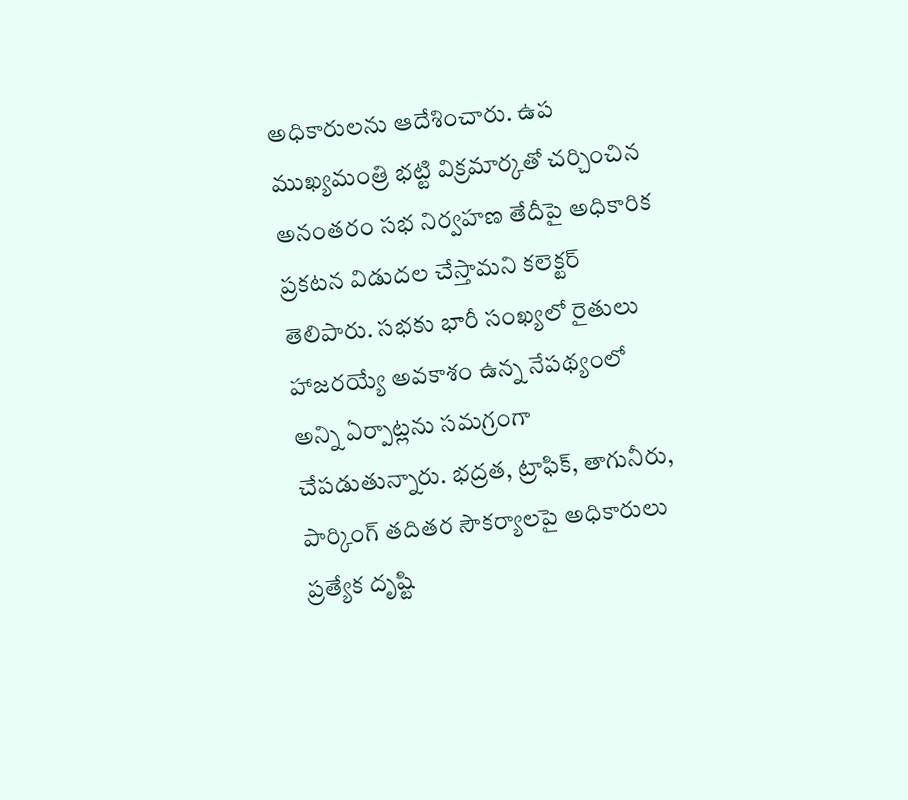అధికారులను ఆదేశించారు. ఉప ముఖ్యమంత్రి భట్టి విక్రమార్కతో చర్చించిన అనంతరం సభ నిర్వహణ తేదీపై అధికారిక ప్రకటన విడుదల చేస్తామని కలెక్టర్ తెలిపారు. సభకు భారీ సంఖ్యలో రైతులు హాజరయ్యే అవకాశం ఉన్న నేపథ్యంలో అన్ని ఏర్పాట్లను సమగ్రంగా చేపడుతున్నారు. భద్రత, ట్రాఫిక్, తాగునీరు, పార్కింగ్ తదితర సౌకర్యాలపై అధికారులు ప్రత్యేక దృష్టి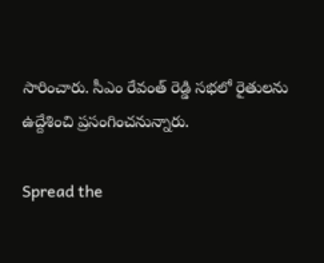సారించారు. సీఎం రేవంత్ రెడ్డి సభలో రైతులను ఉద్దేశించి ప్రసంగించనున్నారు.

Spread the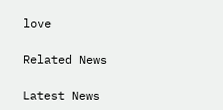love

Related News

Latest News